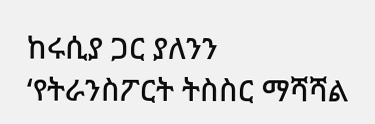ከሩሲያ ጋር ያለንን ‘የትራንስፖርት ትስስር ማሻሻል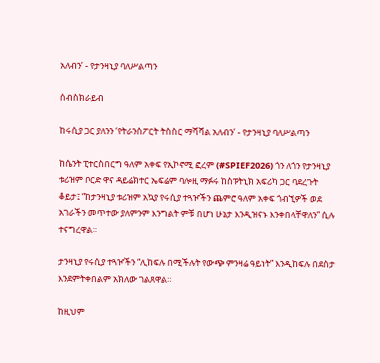አለብን’ - የታንዛኒያ ባለሥልጣን

ሰብስክራይብ

ከሩሲያ ጋር ያለንን ‘የትራንስፖርት ትስስር ማሻሻል አለብን’ - የታንዛኒያ ባለሥልጣን

ከሴንት ፒተርስበርግ ዓለም አቀፍ የኢኮኖሚ ፎረም (#SPIEF2026) ጎን ለጎን የታንዛኒያ ቱሪዝም ቦርድ ዋና ዳይሬክተር ኤፍሬም ባሎዚ ማፉሩ ከስፑትኒክ አፍሪካ ጋር ባደረጉት ቆይታ፤ “ከታንዛኒያ ቱሪዝም አኳያ የሩሲያ ተጓዦችን ጨምሮ ዓለም አቀፍ ጎብኚዎች ወደ አገራችን መጥተው ያለምንም እንግልት ምቹ በሆነ ሁኔታ እንዲዝናኑ እንቀበላቸዋለን” ሲሉ ተናግረዋል።

ታንዛኒያ የሩሲያ ተጓዦችን “ሊከፍሉ በሚችሉት የውጭ ምንዛሬ ዓይነት” እንዲከፍሉ በደስታ እንደምትቀበልም አክለው ገልጸዋል።

ከዚህም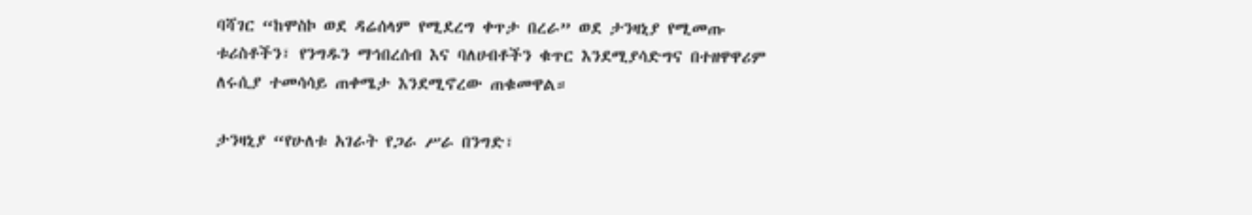ባሻገር “ከሞስኮ ወደ ዳሬሰላም የሚደረግ ቀጥታ በረራ” ወደ ታንዛኒያ የሚመጡ ቱሪስቶችን፣ የንግዱን ማኅበረሰብ እና ባለሀብቶችን ቁጥር እንደሚያሳድግና በተዘዋዋሪም ለሩሲያ ተመሳሳይ ጠቀሜታ እንደሚኖረው ጠቁመዋል።

ታንዛኒያ “የሁለቱ አገራት የጋራ ሥራ በንግድ፣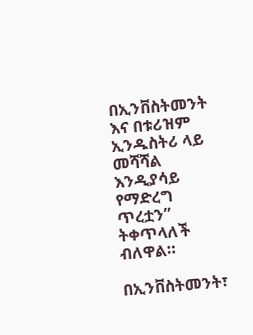በኢንቨስትመንት እና በቱሪዝም ኢንዱስትሪ ላይ መሻሻል እንዲያሳይ የማድረግ ጥረቷን” ትቀጥላለች ብለዋል።

በኢንቨስትመንት፣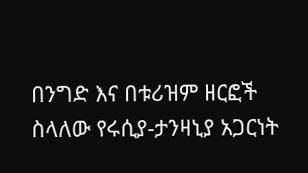በንግድ እና በቱሪዝም ዘርፎች ስላለው የሩሲያ-ታንዛኒያ አጋርነት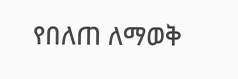የበለጠ ለማወቅ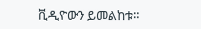ቪዲዮውን ይመልከቱ።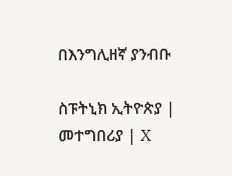በእንግሊዘኛ ያንብቡ

ስፑትኒክ ኢትዮጵያ | መተግበሪያ | X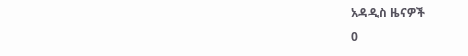አዳዲስ ዜናዎች
0